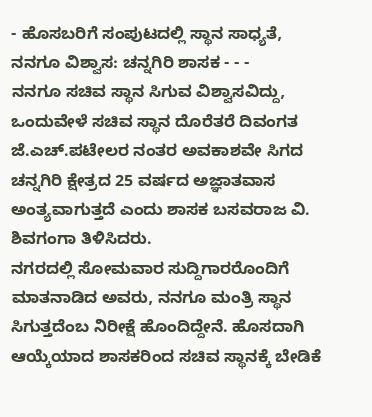- ಹೊಸಬರಿಗೆ ಸಂಪುಟದಲ್ಲಿ ಸ್ಥಾನ ಸಾಧ್ಯತೆ, ನನಗೂ ವಿಶ್ವಾಸ: ಚನ್ನಗಿರಿ ಶಾಸಕ - - -
ನನಗೂ ಸಚಿವ ಸ್ಥಾನ ಸಿಗುವ ವಿಶ್ವಾಸವಿದ್ದು, ಒಂದುವೇಳೆ ಸಚಿವ ಸ್ಥಾನ ದೊರೆತರೆ ದಿವಂಗತ ಜೆ.ಎಚ್.ಪಟೇಲರ ನಂತರ ಅವಕಾಶವೇ ಸಿಗದ ಚನ್ನಗಿರಿ ಕ್ಷೇತ್ರದ 25 ವರ್ಷದ ಅಜ್ಞಾತವಾಸ ಅಂತ್ಯವಾಗುತ್ತದೆ ಎಂದು ಶಾಸಕ ಬಸವರಾಜ ವಿ. ಶಿವಗಂಗಾ ತಿಳಿಸಿದರು.
ನಗರದಲ್ಲಿ ಸೋಮವಾರ ಸುದ್ದಿಗಾರರೊಂದಿಗೆ ಮಾತನಾಡಿದ ಅವರು, ನನಗೂ ಮಂತ್ರಿ ಸ್ಥಾನ ಸಿಗುತ್ತದೆಂಬ ನಿರೀಕ್ಷೆ ಹೊಂದಿದ್ದೇನೆ. ಹೊಸದಾಗಿ ಆಯ್ಕೆಯಾದ ಶಾಸಕರಿಂದ ಸಚಿವ ಸ್ಥಾನಕ್ಕೆ ಬೇಡಿಕೆ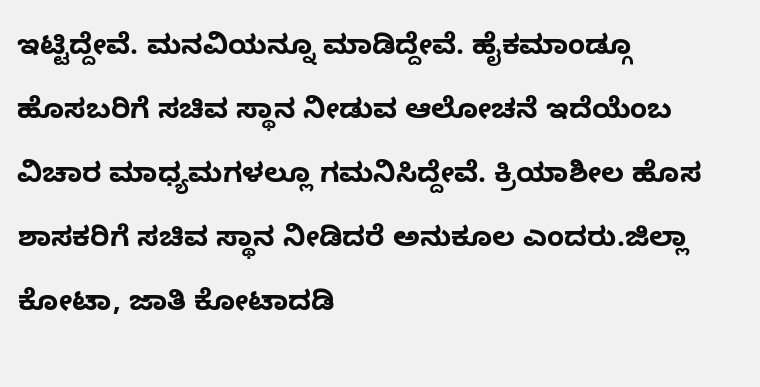ಇಟ್ಟಿದ್ದೇವೆ. ಮನವಿಯನ್ನೂ ಮಾಡಿದ್ದೇವೆ. ಹೈಕಮಾಂಡ್ಗೂ ಹೊಸಬರಿಗೆ ಸಚಿವ ಸ್ಥಾನ ನೀಡುವ ಆಲೋಚನೆ ಇದೆಯೆಂಬ ವಿಚಾರ ಮಾಧ್ಯಮಗಳಲ್ಲೂ ಗಮನಿಸಿದ್ದೇವೆ. ಕ್ರಿಯಾಶೀಲ ಹೊಸ ಶಾಸಕರಿಗೆ ಸಚಿವ ಸ್ಥಾನ ನೀಡಿದರೆ ಅನುಕೂಲ ಎಂದರು.ಜಿಲ್ಲಾ ಕೋಟಾ, ಜಾತಿ ಕೋಟಾದಡಿ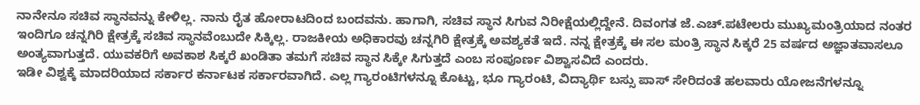ನಾನೇನೂ ಸಚಿವ ಸ್ಥಾನವನ್ನು ಕೇಳಿಲ್ಲ. ನಾನು ರೈತ ಹೋರಾಟದಿಂದ ಬಂದವನು. ಹಾಗಾಗಿ, ಸಚಿವ ಸ್ಥಾನ ಸಿಗುವ ನಿರೀಕ್ಷೆಯಲ್ಲಿದ್ದೇನೆ. ದಿವಂಗತ ಜೆ.ಎಚ್.ಪಟೇಲರು ಮುಖ್ಯಮಂತ್ರಿಯಾದ ನಂತರ ಇಂದಿಗೂ ಚನ್ನಗಿರಿ ಕ್ಷೇತ್ರಕ್ಕೆ ಸಚಿವ ಸ್ಥಾನವೆಂಬುದೇ ಸಿಕ್ಕಿಲ್ಲ. ರಾಜಕೀಯ ಅಧಿಕಾರವು ಚನ್ನಗಿರಿ ಕ್ಷೇತ್ರಕ್ಕೆ ಅವಶ್ಯಕತೆ ಇದೆ. ನನ್ನ ಕ್ಷೇತ್ರಕ್ಕೆ ಈ ಸಲ ಮಂತ್ರಿ ಸ್ಥಾನ ಸಿಕ್ಕರೆ 25 ವರ್ಷದ ಅಜ್ಞಾತವಾಸಲೂ ಅಂತ್ಯವಾಗುತ್ತದೆ. ಯುವಕರಿಗೆ ಅವಕಾಶ ಸಿಕ್ಕರೆ ಖಂಡಿತಾ ತಮಗೆ ಸಚಿವ ಸ್ಥಾನ ಸಿಕ್ಕೇ ಸಿಗುತ್ತದೆ ಎಂಬ ಸಂಪೂರ್ಣ ವಿಶ್ವಾಸವಿದೆ ಎಂದರು.
ಇಡೀ ವಿಶ್ವಕ್ಕೆ ಮಾದರಿಯಾದ ಸರ್ಕಾರ ಕರ್ನಾಟಕ ಸರ್ಕಾರವಾಗಿದೆ. ಎಲ್ಲ ಗ್ಯಾರಂಟಿಗಳನ್ನೂ ಕೊಟ್ಟು, ಭೂ ಗ್ಯಾರಂಟಿ, ವಿದ್ಯಾರ್ಥಿ ಬಸ್ಸು ಪಾಸ್ ಸೇರಿದಂತೆ ಹಲವಾರು ಯೋಜನೆಗಳನ್ನೂ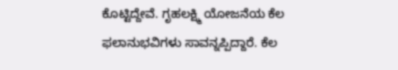ಕೊಟ್ಟಿದ್ದೇವೆ. ಗೃಹಲಕ್ಷ್ಮಿ ಯೋಜನೆಯ ಕೆಲ ಫಲಾನುಭವಿಗಳು ಸಾವನ್ನಪ್ಪಿದ್ದಾರೆ. ಕೆಲ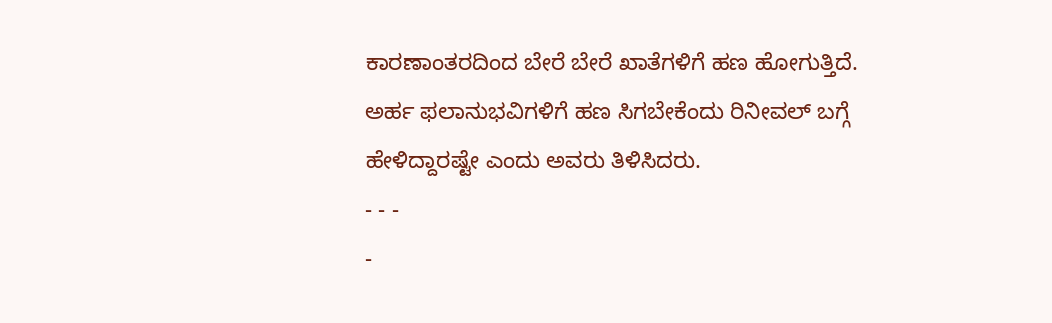ಕಾರಣಾಂತರದಿಂದ ಬೇರೆ ಬೇರೆ ಖಾತೆಗಳಿಗೆ ಹಣ ಹೋಗುತ್ತಿದೆ. ಅರ್ಹ ಫಲಾನುಭವಿಗಳಿಗೆ ಹಣ ಸಿಗಬೇಕೆಂದು ರಿನೀವಲ್ ಬಗ್ಗೆ ಹೇಳಿದ್ದಾರಷ್ಟೇ ಎಂದು ಅವರು ತಿಳಿಸಿದರು.
- - -
-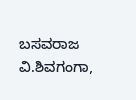ಬಸವರಾಜ ವಿ.ಶಿವಗಂಗಾ,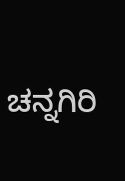ಚನ್ನಗಿರಿ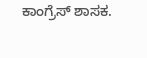ಕಾಂಗ್ರೆಸ್ ಶಾಸಕ.